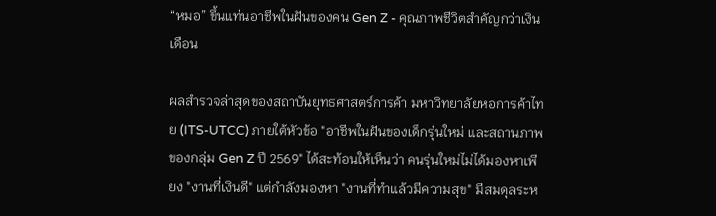“หมอ” ขึ้นแท่นอาชีพในฝันของคน Gen Z - คุณภาพชีวิตสำคัญกว่าเงินเดือน

ผลสำรวจล่าสุดของสถาบันยุทธศาสตร์การค้า มหาวิทยาลัยหอการค้าไทย (ITS-UTCC) ภายใต้หัวข้อ "อาชีพในฝันของเด็กรุ่นใหม่ และสถานภาพของกลุ่ม Gen Z ปี 2569" ได้สะท้อนให้เห็นว่า คนรุ่นใหม่ไม่ได้มองหาเพียง "งานที่เงินดี" แต่กำลังมองหา "งานที่ทำแล้วมีความสุข" มีสมดุลระห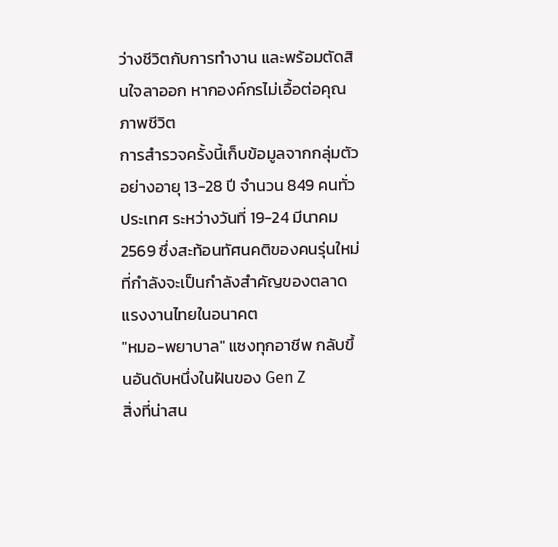ว่างชีวิตกับการทำงาน และพร้อมตัดสินใจลาออก หากองค์กรไม่เอื้อต่อคุณภาพชีวิต
การสำรวจครั้งนี้เก็บข้อมูลจากกลุ่มตัวอย่างอายุ 13-28 ปี จำนวน 849 คนทั่วประเทศ ระหว่างวันที่ 19-24 มีนาคม 2569 ซึ่งสะท้อนทัศนคติของคนรุ่นใหม่ที่กำลังจะเป็นกำลังสำคัญของตลาดแรงงานไทยในอนาคต
"หมอ-พยาบาล" แซงทุกอาชีพ กลับขึ้นอันดับหนึ่งในฝันของ Gen Z
สิ่งที่น่าสน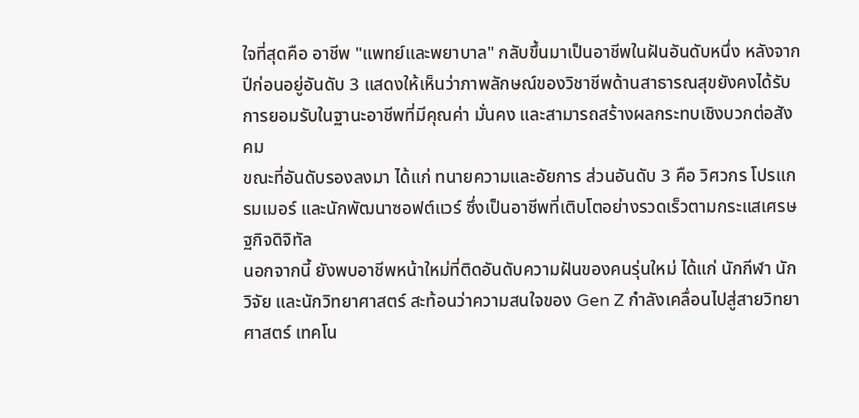ใจที่สุดคือ อาชีพ "แพทย์และพยาบาล" กลับขึ้นมาเป็นอาชีพในฝันอันดับหนึ่ง หลังจากปีก่อนอยู่อันดับ 3 แสดงให้เห็นว่าภาพลักษณ์ของวิชาชีพด้านสาธารณสุขยังคงได้รับการยอมรับในฐานะอาชีพที่มีคุณค่า มั่นคง และสามารถสร้างผลกระทบเชิงบวกต่อสังคม
ขณะที่อันดับรองลงมา ได้แก่ ทนายความและอัยการ ส่วนอันดับ 3 คือ วิศวกร โปรแกรมเมอร์ และนักพัฒนาซอฟต์แวร์ ซึ่งเป็นอาชีพที่เติบโตอย่างรวดเร็วตามกระแสเศรษฐกิจดิจิทัล
นอกจากนี้ ยังพบอาชีพหน้าใหม่ที่ติดอันดับความฝันของคนรุ่นใหม่ ได้แก่ นักกีฬา นักวิจัย และนักวิทยาศาสตร์ สะท้อนว่าความสนใจของ Gen Z กำลังเคลื่อนไปสู่สายวิทยาศาสตร์ เทคโน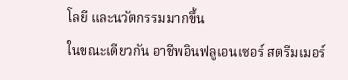โลยี และนวัตกรรมมากขึ้น
ในขณะเดียวกัน อาชีพอินฟลูเอนเซอร์ สตรีมเมอร์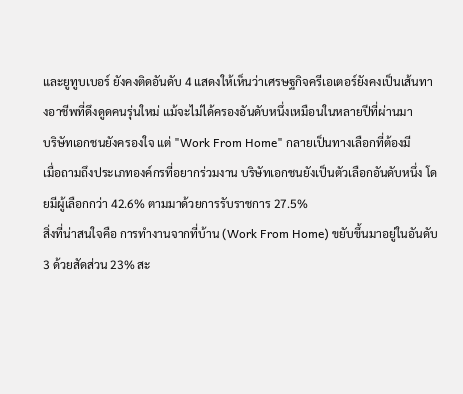และยูทูบเบอร์ ยังคงติดอันดับ 4 แสดงให้เห็นว่าเศรษฐกิจครีเอเตอร์ยังคงเป็นเส้นทางอาชีพที่ดึงดูดคนรุ่นใหม่ แม้จะไม่ได้ครองอันดับหนึ่งเหมือนในหลายปีที่ผ่านมา
บริษัทเอกชนยังครองใจ แต่ "Work From Home" กลายเป็นทางเลือกที่ต้องมี
เมื่อถามถึงประเภทองค์กรที่อยากร่วมงาน บริษัทเอกชนยังเป็นตัวเลือกอันดับหนึ่ง โดยมีผู้เลือกกว่า 42.6% ตามมาด้วยการรับราชการ 27.5%
สิ่งที่น่าสนใจคือ การทำงานจากที่บ้าน (Work From Home) ขยับขึ้นมาอยู่ในอันดับ 3 ด้วยสัดส่วน 23% สะ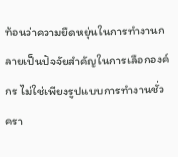ท้อนว่าความยืดหยุ่นในการทำงานกลายเป็นปัจจัยสำคัญในการเลือกองค์กร ไม่ใช่เพียงรูปแบบการทำงานชั่วครา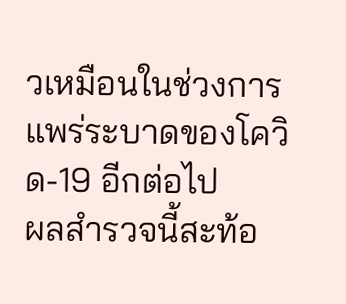วเหมือนในช่วงการแพร่ระบาดของโควิด-19 อีกต่อไป
ผลสำรวจนี้สะท้อ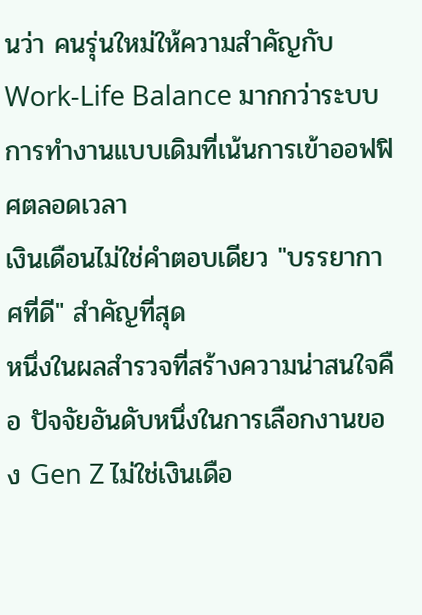นว่า คนรุ่นใหม่ให้ความสำคัญกับ Work-Life Balance มากกว่าระบบการทำงานแบบเดิมที่เน้นการเข้าออฟฟิศตลอดเวลา
เงินเดือนไม่ใช่คำตอบเดียว "บรรยากาศที่ดี" สำคัญที่สุด
หนึ่งในผลสำรวจที่สร้างความน่าสนใจคือ ปัจจัยอันดับหนึ่งในการเลือกงานของ Gen Z ไม่ใช่เงินเดือ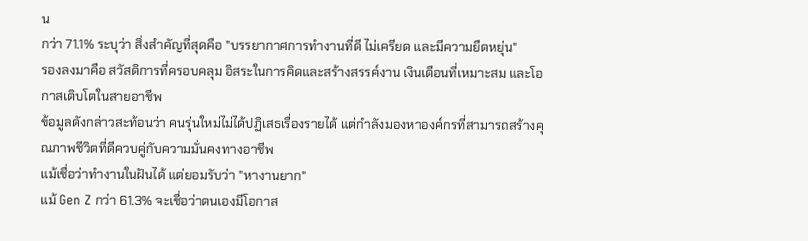น
กว่า 71.1% ระบุว่า สิ่งสำคัญที่สุดคือ "บรรยากาศการทำงานที่ดี ไม่เครียด และมีความยืดหยุ่น"
รองลงมาคือ สวัสดิการที่ครอบคลุม อิสระในการคิดและสร้างสรรค์งาน เงินเดือนที่เหมาะสม และโอกาสเติบโตในสายอาชีพ
ข้อมูลดังกล่าวสะท้อนว่า คนรุ่นใหม่ไม่ได้ปฏิเสธเรื่องรายได้ แต่กำลังมองหาองค์กรที่สามารถสร้างคุณภาพชีวิตที่ดีควบคู่กับความมั่นคงทางอาชีพ
แม้เชื่อว่าทำงานในฝันได้ แต่ยอมรับว่า "หางานยาก"
แม้ Gen Z กว่า 61.3% จะเชื่อว่าตนเองมีโอกาส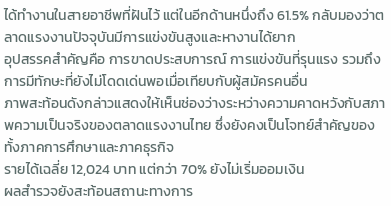ได้ทำงานในสายอาชีพที่ฝันไว้ แต่ในอีกด้านหนึ่งถึง 61.5% กลับมองว่าตลาดแรงงานปัจจุบันมีการแข่งขันสูงและหางานได้ยาก
อุปสรรคสำคัญคือ การขาดประสบการณ์ การแข่งขันที่รุนแรง รวมถึงการมีทักษะที่ยังไม่โดดเด่นพอเมื่อเทียบกับผู้สมัครคนอื่น
ภาพสะท้อนดังกล่าวแสดงให้เห็นช่องว่างระหว่างความคาดหวังกับสภาพความเป็นจริงของตลาดแรงงานไทย ซึ่งยังคงเป็นโจทย์สำคัญของทั้งภาคการศึกษาและภาคธุรกิจ
รายได้เฉลี่ย 12,024 บาท แต่กว่า 70% ยังไม่เริ่มออมเงิน
ผลสำรวจยังสะท้อนสถานะทางการ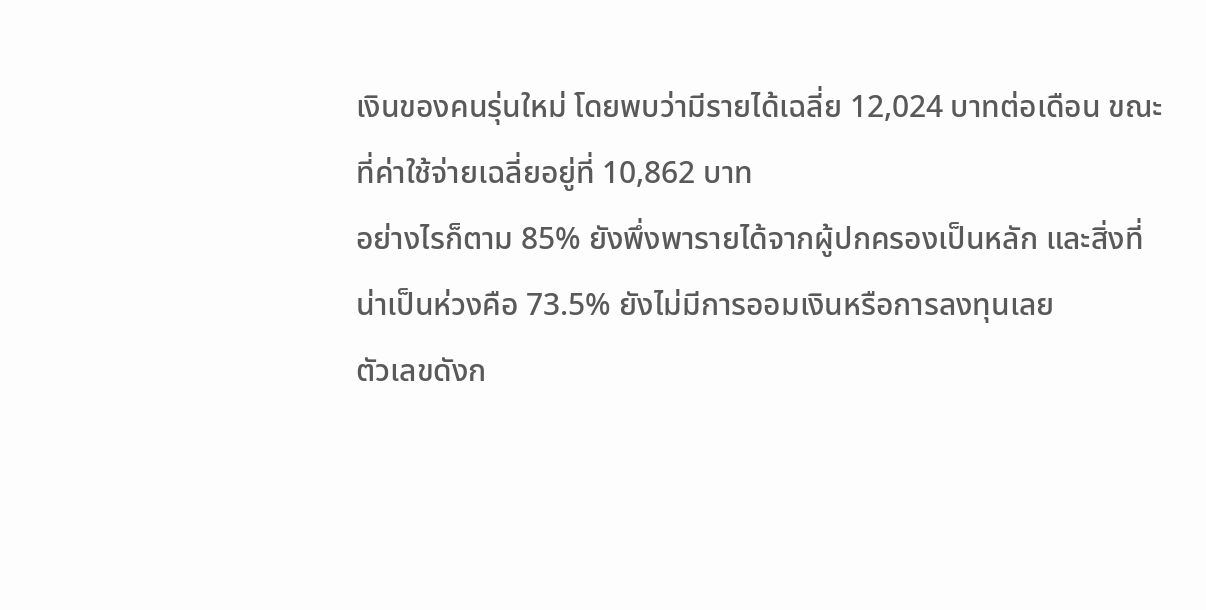เงินของคนรุ่นใหม่ โดยพบว่ามีรายได้เฉลี่ย 12,024 บาทต่อเดือน ขณะที่ค่าใช้จ่ายเฉลี่ยอยู่ที่ 10,862 บาท
อย่างไรก็ตาม 85% ยังพึ่งพารายได้จากผู้ปกครองเป็นหลัก และสิ่งที่น่าเป็นห่วงคือ 73.5% ยังไม่มีการออมเงินหรือการลงทุนเลย
ตัวเลขดังก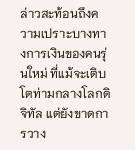ล่าวสะท้อนถึงความเปราะบางทางการเงินของคนรุ่นใหม่ ที่แม้จะเติบโตท่ามกลางโลกดิจิทัล แต่ยังขาดการวาง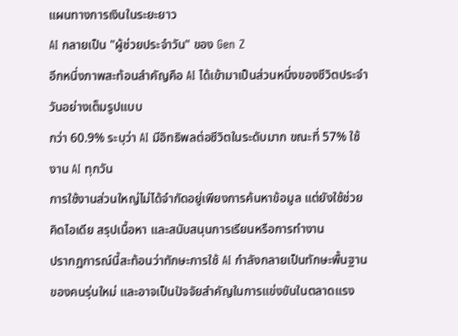แผนทางการเงินในระยะยาว
AI กลายเป็น "ผู้ช่วยประจำวัน" ของ Gen Z
อีกหนึ่งภาพสะท้อนสำคัญคือ AI ได้เข้ามาเป็นส่วนหนึ่งของชีวิตประจำวันอย่างเต็มรูปแบบ
กว่า 60.9% ระบุว่า AI มีอิทธิพลต่อชีวิตในระดับมาก ขณะที่ 57% ใช้งาน AI ทุกวัน
การใช้งานส่วนใหญ่ไม่ได้จำกัดอยู่เพียงการค้นหาข้อมูล แต่ยังใช้ช่วยคิดไอเดีย สรุปเนื้อหา และสนับสนุนการเรียนหรือการทำงาน
ปรากฏการณ์นี้สะท้อนว่าทักษะการใช้ AI กำลังกลายเป็นทักษะพื้นฐานของคนรุ่นใหม่ และอาจเป็นปัจจัยสำคัญในการแข่งขันในตลาดแรง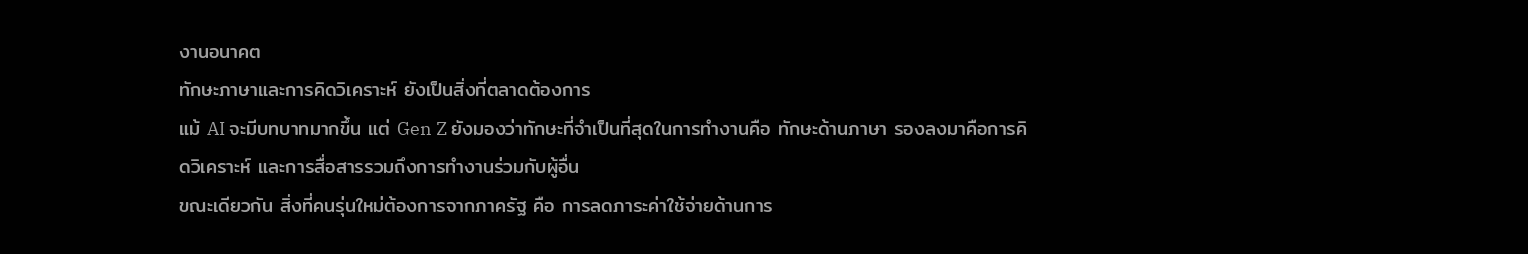งานอนาคต
ทักษะภาษาและการคิดวิเคราะห์ ยังเป็นสิ่งที่ตลาดต้องการ
แม้ AI จะมีบทบาทมากขึ้น แต่ Gen Z ยังมองว่าทักษะที่จำเป็นที่สุดในการทำงานคือ ทักษะด้านภาษา รองลงมาคือการคิดวิเคราะห์ และการสื่อสารรวมถึงการทำงานร่วมกับผู้อื่น
ขณะเดียวกัน สิ่งที่คนรุ่นใหม่ต้องการจากภาครัฐ คือ การลดภาระค่าใช้จ่ายด้านการ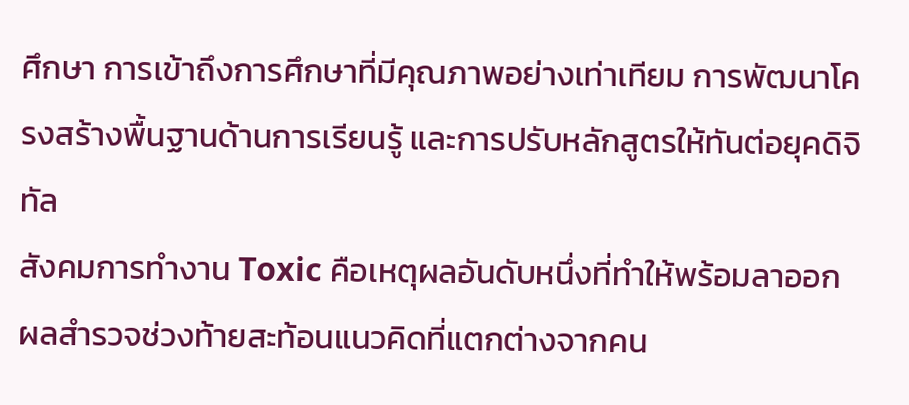ศึกษา การเข้าถึงการศึกษาที่มีคุณภาพอย่างเท่าเทียม การพัฒนาโครงสร้างพื้นฐานด้านการเรียนรู้ และการปรับหลักสูตรให้ทันต่อยุคดิจิทัล
สังคมการทำงาน Toxic คือเหตุผลอันดับหนึ่งที่ทำให้พร้อมลาออก
ผลสำรวจช่วงท้ายสะท้อนแนวคิดที่แตกต่างจากคน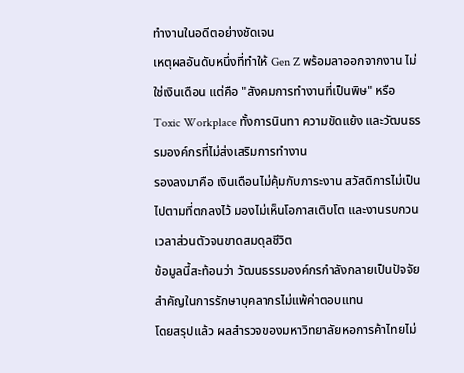ทำงานในอดีตอย่างชัดเจน
เหตุผลอันดับหนึ่งที่ทำให้ Gen Z พร้อมลาออกจากงาน ไม่ใช่เงินเดือน แต่คือ "สังคมการทำงานที่เป็นพิษ" หรือ Toxic Workplace ทั้งการนินทา ความขัดแย้ง และวัฒนธรรมองค์กรที่ไม่ส่งเสริมการทำงาน
รองลงมาคือ เงินเดือนไม่คุ้มกับภาระงาน สวัสดิการไม่เป็นไปตามที่ตกลงไว้ มองไม่เห็นโอกาสเติบโต และงานรบกวนเวลาส่วนตัวจนขาดสมดุลชีวิต
ข้อมูลนี้สะท้อนว่า วัฒนธรรมองค์กรกำลังกลายเป็นปัจจัยสำคัญในการรักษาบุคลากรไม่แพ้ค่าตอบแทน
โดยสรุปแล้ว ผลสำรวจของมหาวิทยาลัยหอการค้าไทยไม่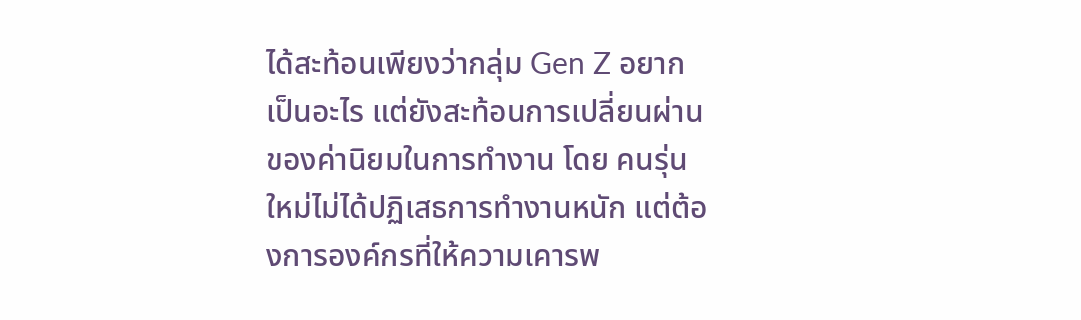ได้สะท้อนเพียงว่ากลุ่ม Gen Z อยากเป็นอะไร แต่ยังสะท้อนการเปลี่ยนผ่านของค่านิยมในการทำงาน โดย คนรุ่นใหม่ไม่ได้ปฏิเสธการทำงานหนัก แต่ต้องการองค์กรที่ให้ความเคารพ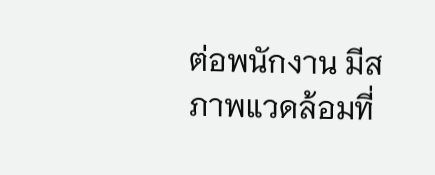ต่อพนักงาน มีสภาพแวดล้อมที่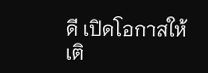ดี เปิดโอกาสให้เติ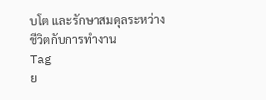บโต และรักษาสมดุลระหว่างชีวิตกับการทำงาน
Tag
ย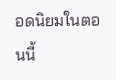อดนิยมในตอนนี้